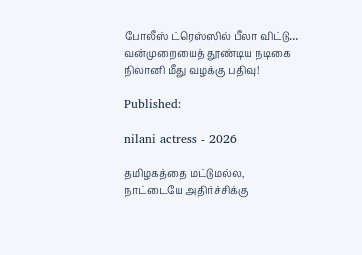போலீஸ் ட்ரெஸ்ஸில் பீலா விட்டு… வன்முறையைத் தூண்டிய நடிகை நிலானி மீது வழக்கு பதிவு!

Published:

nilani actress - 2026

தமிழகத்தை மட்டுமல்ல, நாட்டையே அதிர்ச்சிக்கு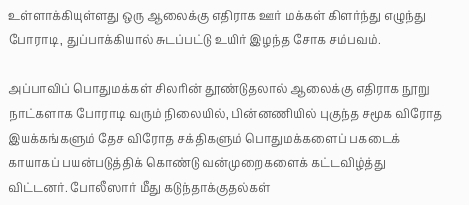உள்ளாக்கியுள்ளது ஒரு ஆலைக்கு எதிராக ஊர் மக்கள் கிளர்ந்து எழுந்து போராடி, துப்பாக்கியால் சுடப்பட்டு உயிர் இழந்த சோக சம்பவம்.

அப்பாவிப் பொதுமக்கள் சிலரின் தூண்டுதலால் ஆலைக்கு எதிராக நூறு நாட்களாக போராடி வரும் நிலையில், பின்னணியில் புகுந்த சமூக விரோத இயக்கங்களும் தேச விரோத சக்திகளும் பொதுமக்களைப் பகடைக் காயாகப் பயன்படுத்திக் கொண்டு வன்முறைகளைக் கட்டவிழ்த்து விட்டனர். போலீஸார் மீது கடுந்தாக்குதல்கள்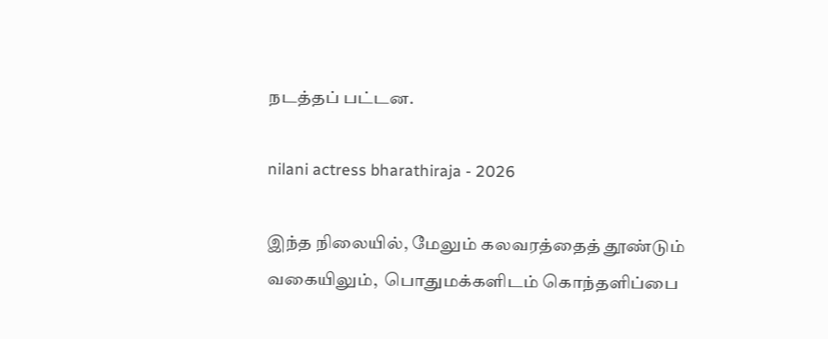நடத்தப் பட்டன.

nilani actress bharathiraja - 2026

இந்த நிலையில், மேலும் கலவரத்தைத் தூண்டும் வகையிலும்,  பொதுமக்களிடம் கொந்தளிப்பை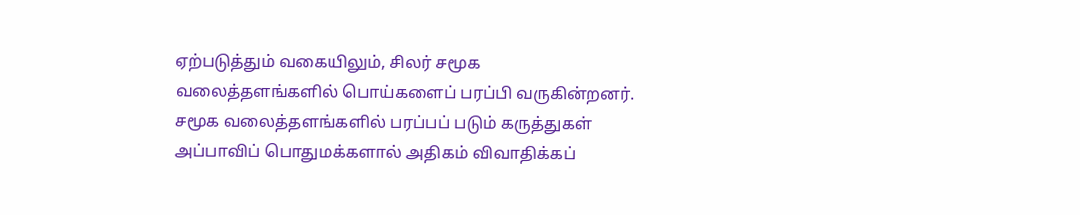ஏற்படுத்தும் வகையிலும், சிலர் சமூக வலைத்தளங்களில் பொய்களைப் பரப்பி வருகின்றனர். சமூக வலைத்தளங்களில் பரப்பப் படும் கருத்துகள் அப்பாவிப் பொதுமக்களால் அதிகம் விவாதிக்கப்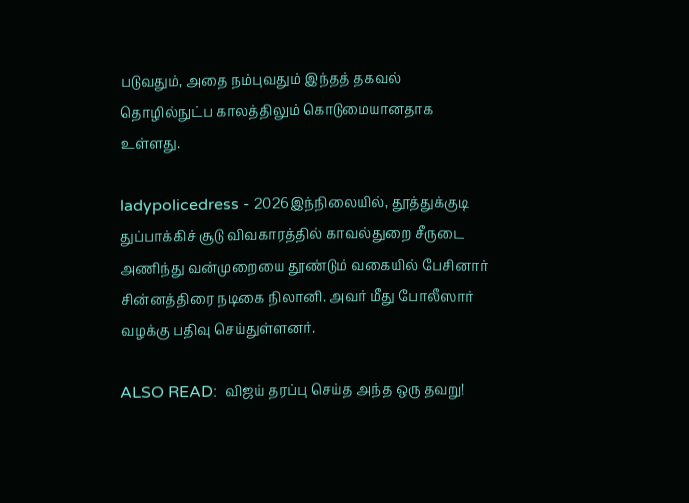படுவதும், அதை நம்புவதும் இந்தத் தகவல் தொழில்நுட்ப காலத்திலும் கொடுமையானதாக உள்ளது.

ladypolicedress - 2026இந்நிலையில், தூத்துக்குடி துப்பாக்கிச் சூடு விவகாரத்தில் காவல்துறை சீருடை அணிந்து வன்முறையை தூண்டும் வகையில் பேசினார் சின்னத்திரை நடிகை நிலானி. அவர் மீது போலீஸார் வழக்கு பதிவு செய்துள்ளனர்.

ALSO READ:  விஜய் தரப்பு செய்த அந்த ஒரு தவறு!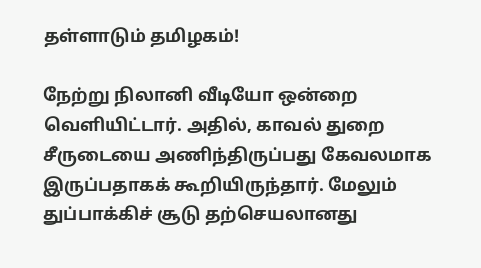தள்ளாடும் தமிழகம்!

நேற்று நிலானி வீடியோ ஒன்றை வெளியிட்டார். அதில், காவல் துறை சீருடையை அணிந்திருப்பது கேவலமாக இருப்பதாகக் கூறியிருந்தார். மேலும் துப்பாக்கிச் சூடு தற்செயலானது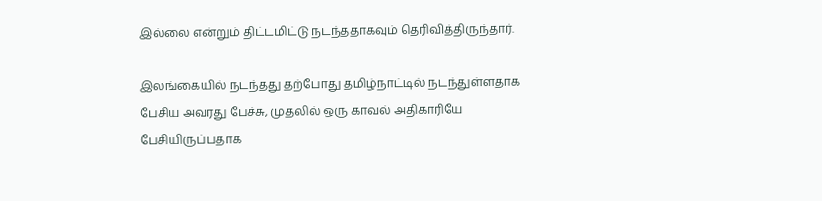இல்லை என்றும் திட்டமிட்டு நடந்ததாகவும் தெரிவித்திருந்தார்.

இலங்கையில் நடந்தது தற்போது தமிழ்நாட்டில் நடந்துள்ளதாக பேசிய அவரது பேச்சு, முதலில் ஒரு காவல் அதிகாரியே பேசியிருப்பதாக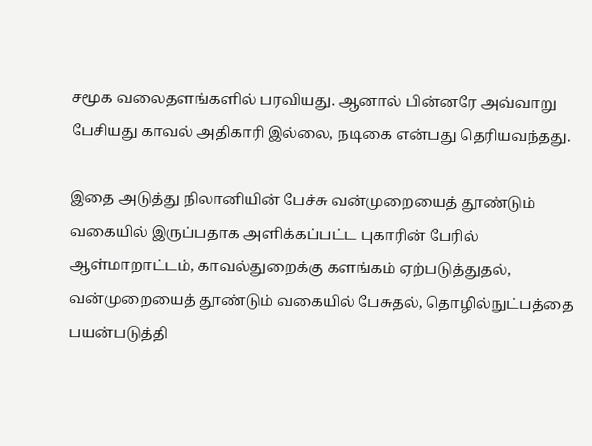சமூக வலைதளங்களில் பரவியது. ஆனால் பின்னரே அவ்வாறு பேசியது காவல் அதிகாரி இல்லை, நடிகை என்பது தெரியவந்தது.

இதை அடுத்து நிலானியின் பேச்சு வன்முறையைத் தூண்டும் வகையில் இருப்பதாக அளிக்கப்பட்ட புகாரின் பேரில் ஆள்மாறாட்டம், காவல்துறைக்கு களங்கம் ஏற்படுத்துதல், வன்முறையைத் தூண்டும் வகையில் பேசுதல், தொழில்நுட்பத்தை பயன்படுத்தி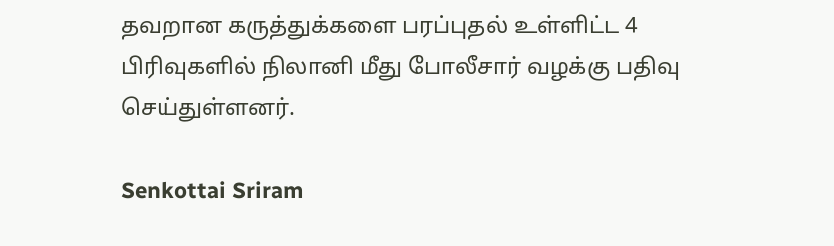தவறான கருத்துக்களை பரப்புதல் உள்ளிட்ட 4 பிரிவுகளில் நிலானி மீது போலீசார் வழக்கு பதிவு செய்துள்ளனர்.

Senkottai Sriram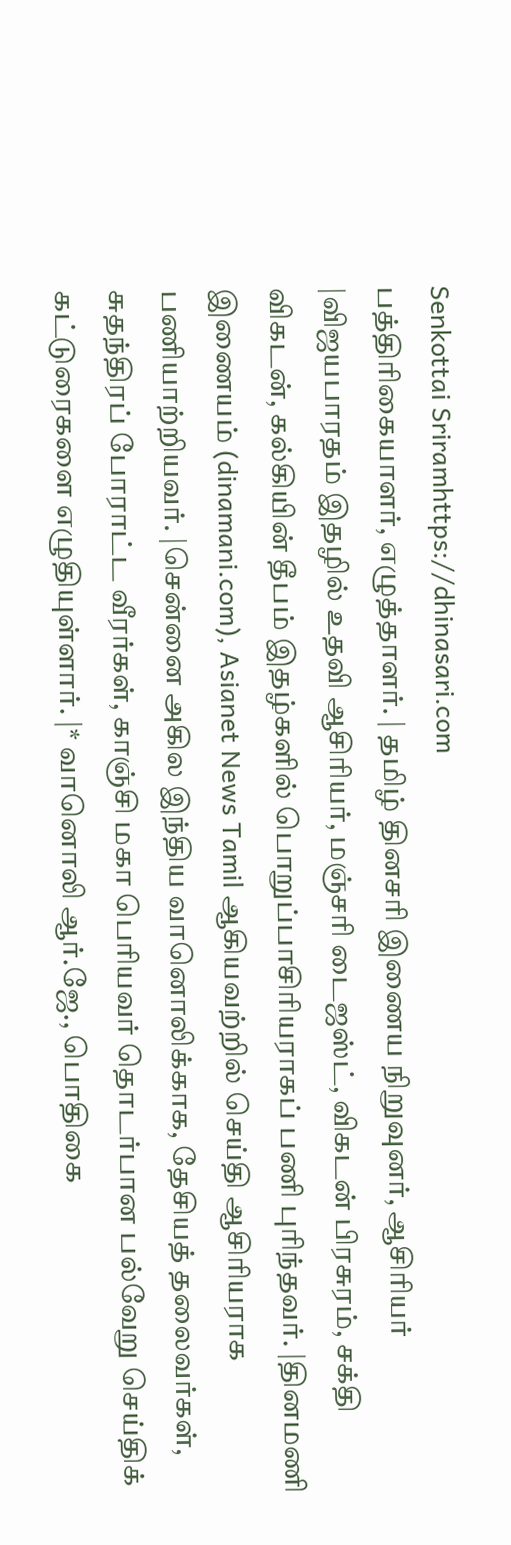Senkottai Sriramhttps://dhinasari.com
பத்திரிகையாளர், எழுத்தாளர். | தமிழ் தினசரி இணைய நிறுவுனர், ஆசிரியர் |விஜயபாரதம் இதழில் உதவி ஆசிரியர், மஞ்சரி டைஜஸ்ட், விகடன் பிரசுரம், சக்தி விகடன், கல்கியின் தீபம் இதழ்களில் பொறுப்பாசிரியராகப் பணி புரிந்தவர். |தினமணி இணையம் (dinamani.com), Asianet News Tamil ஆகியவற்றில் செய்தி ஆசிரியராக பணியாற்றியவர். |சென்னை அகில இந்திய வானொலிக்காக, தேசியத் தலைவர்கள், சுதந்திரப் போராட்ட வீரர்கள், காஞ்சி மகா பெரியவர் தொடர்பான பல்வேறு செய்திக் கட்டுரைகளை எழுதியுள்ளார். |* வானொலி ஆர்.ஜே., பொதிகை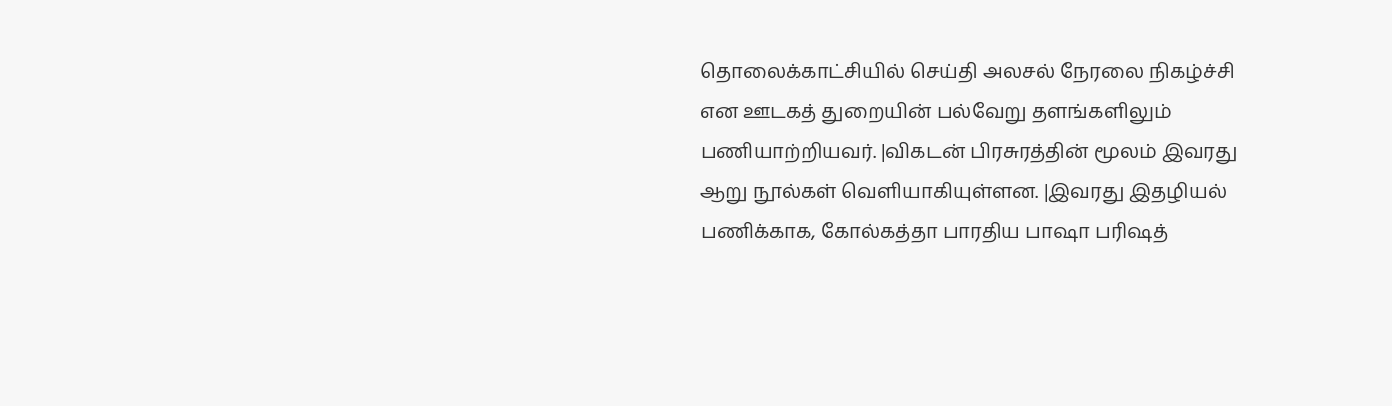தொலைக்காட்சியில் செய்தி அலசல் நேரலை நிகழ்ச்சி என ஊடகத் துறையின் பல்வேறு தளங்களிலும் பணியாற்றியவர். |விகடன் பிரசுரத்தின் மூலம் இவரது ஆறு நூல்கள் வெளியாகியுள்ளன. |இவரது இதழியல் பணிக்காக, கோல்கத்தா பாரதிய பாஷா பரிஷத்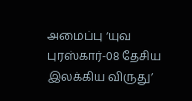அமைப்பு ‘யுவ புரஸ்கார்-08 தேசிய இலக்கிய விருது’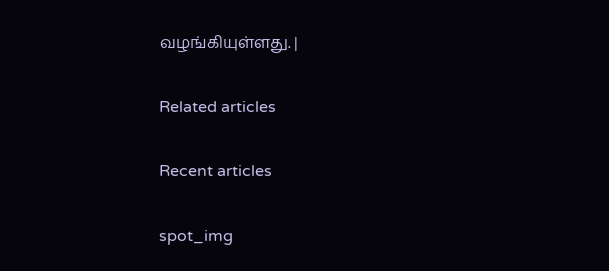வழங்கியுள்ளது. |

Related articles

Recent articles

spot_img